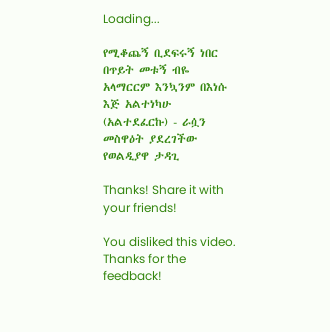Loading...

የሚቆጨኝ ቢደፍሩኝ ነበር በጥይት መቱኝ ብዬ አላማርርም እንኳንም በእነሱ እጅ አልተነካሁ (አልተደፈርኩ) - ራሷን መስዋዕት ያደረገችው የወልዲያዋ ታዳጊ

Thanks! Share it with your friends!

You disliked this video. Thanks for the feedback!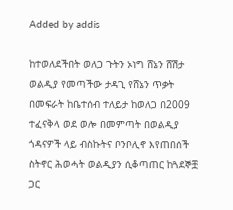Added by addis

ከተወለደችበት ወለጋ ጉትን ኦነግ ሸኔን ሸሽታ ወልዲያ የመጣችው ታዳጊ የሸኔን ጥቃት በመፍራት ከቤተሰብ ተለይታ ከወለጋ በ2009 ተፈናቅላ ወደ ወሎ በመምጣት በወልዲያ ጎዳናዎች ላይ ብስኩትና ቦንቦሊኖ እየጠበሰች ስትኖር ሕወሓት ወልዲያን ሲቆጣጠር ከጓደኞቿ ጋር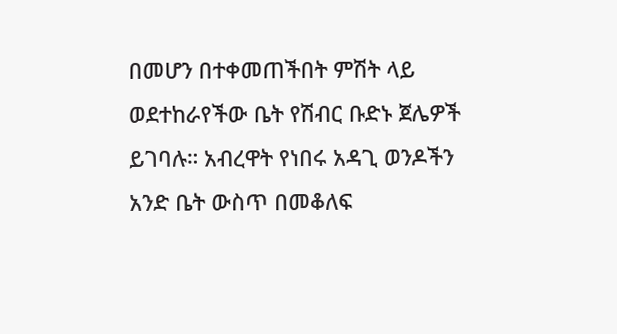በመሆን በተቀመጠችበት ምሽት ላይ ወደተከራየችው ቤት የሽብር ቡድኑ ጀሌዎች ይገባሉ። አብረዋት የነበሩ አዳጊ ወንዶችን አንድ ቤት ውስጥ በመቆለፍ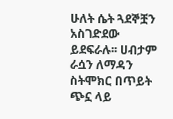ሁለት ሴት ጓደኞቿን አስገድደው ይደፍራሉ፡፡ ሀብታም ራሷን ለማዳን ስትሞክር በጥይት ጭኗ ላይ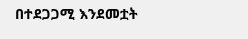በተደጋጋሚ እንደመቷት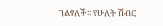ገልፃለች፡፡ የሁለት ሽብር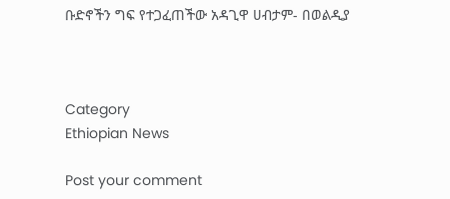ቡድኖችን ግፍ የተጋፈጠችው አዳጊዋ ሀብታም- በወልዲያ



Category
Ethiopian News

Post your comment